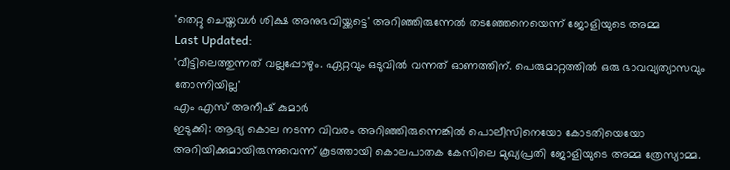'തെറ്റു ചെയ്തവൾ ശിക്ഷ അനുഭവിയ്ക്കട്ടെ' അറിഞ്ഞിരുന്നേൽ തടഞ്ഞേനെയെന്ന് ജോളിയുടെ അമ്മ
Last Updated:
'വീട്ടിലെത്തുന്നത് വല്ലപ്പോഴും. ഏറ്റവും ഒടുവിൽ വന്നത് ഓണത്തിന്. പെരുമാറ്റത്തിൽ ഒരു ഭാവവ്യത്യാസവും തോന്നിയില്ല'
എം എസ് അനീഷ് കുമാർ
ഇടുക്കി: ആദ്യ കൊല നടന്ന വിവരം അറിഞ്ഞിരുന്നെങ്കിൽ പൊലീസിനെയോ കോടതിയെയോ അറിയിക്കുമായിരുന്നുവെന്ന് കൂടത്തായി കൊലപാതക കേസിലെ മുഖ്യപ്രതി ജോളിയുടെ അമ്മ ത്രേസ്യാമ്മ.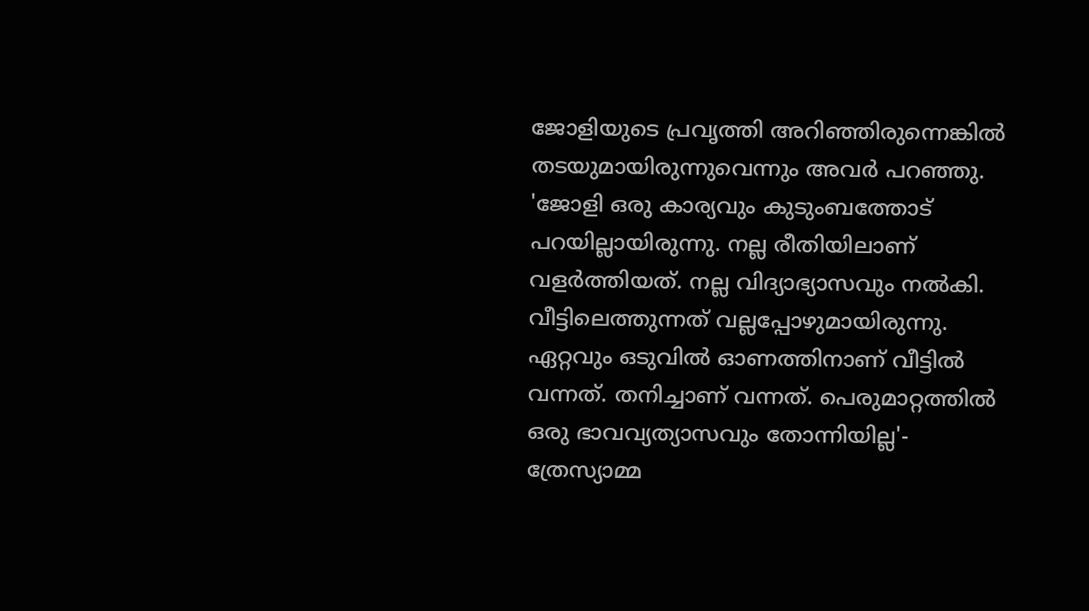ജോളിയുടെ പ്രവൃത്തി അറിഞ്ഞിരുന്നെങ്കിൽ തടയുമായിരുന്നുവെന്നും അവർ പറഞ്ഞു.
'ജോളി ഒരു കാര്യവും കുടുംബത്തോട് പറയില്ലായിരുന്നു. നല്ല രീതിയിലാണ് വളർത്തിയത്. നല്ല വിദ്യാഭ്യാസവും നൽകി. വീട്ടിലെത്തുന്നത് വല്ലപ്പോഴുമായിരുന്നു. ഏറ്റവും ഒടുവിൽ ഓണത്തിനാണ് വീട്ടിൽ വന്നത്. തനിച്ചാണ് വന്നത്. പെരുമാറ്റത്തിൽ ഒരു ഭാവവ്യത്യാസവും തോന്നിയില്ല'- ത്രേസ്യാമ്മ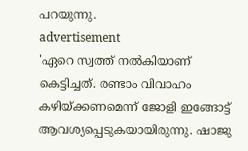പറയുന്നു.
advertisement
'ഏറെ സ്വത്ത് നൽകിയാണ് കെട്ടിച്ചത്. രണ്ടാം വിവാഹം കഴിയ്ക്കണമെന്ന് ജോളി ഇങ്ങോട്ട് ആവശ്യപ്പെടുകയായിരുന്നു. ഷാജു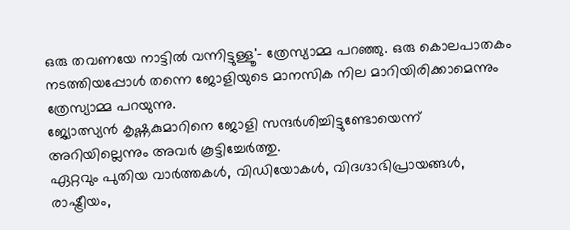ഒരു തവണയേ നാട്ടിൽ വന്നിട്ടുള്ളൂ'- ത്രേസ്യാമ്മ പറഞ്ഞു. ഒരു കൊലപാതകം നടത്തിയപ്പോൾ തന്നെ ജോളിയുടെ മാനസിക നില മാറിയിരിക്കാമെന്നും ത്രേസ്യാമ്മ പറയുന്നു.
ജ്യോത്സ്യൻ കൃഷ്ണകുമാറിനെ ജോളി സന്ദർശിച്ചിട്ടുണ്ടോയെന്ന് അറിയില്ലെന്നും അവർ കൂട്ടിച്ചേർത്തു.
ഏറ്റവും പുതിയ വാർത്തകൾ, വിഡിയോകൾ, വിദഗ്ദാഭിപ്രായങ്ങൾ, രാഷ്ട്രീയം,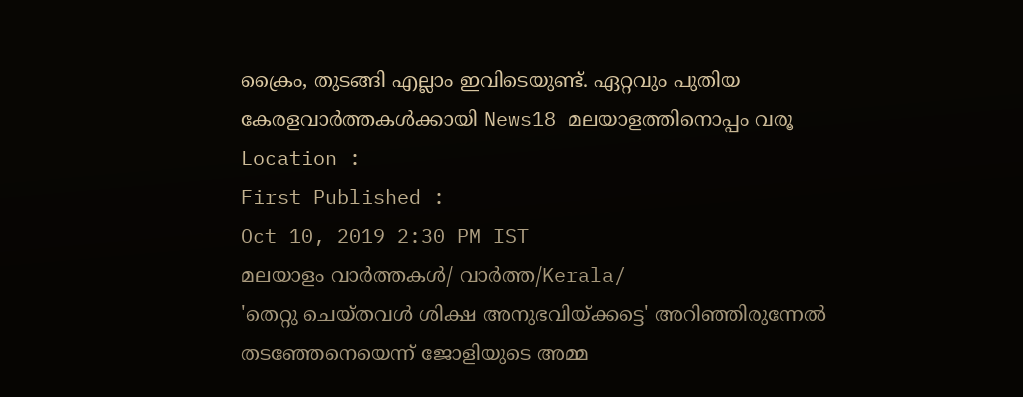ക്രൈം, തുടങ്ങി എല്ലാം ഇവിടെയുണ്ട്. ഏറ്റവും പുതിയ കേരളവാർത്തകൾക്കായി News18 മലയാളത്തിനൊപ്പം വരൂ
Location :
First Published :
Oct 10, 2019 2:30 PM IST
മലയാളം വാർത്തകൾ/ വാർത്ത/Kerala/
'തെറ്റു ചെയ്തവൾ ശിക്ഷ അനുഭവിയ്ക്കട്ടെ' അറിഞ്ഞിരുന്നേൽ തടഞ്ഞേനെയെന്ന് ജോളിയുടെ അമ്മ